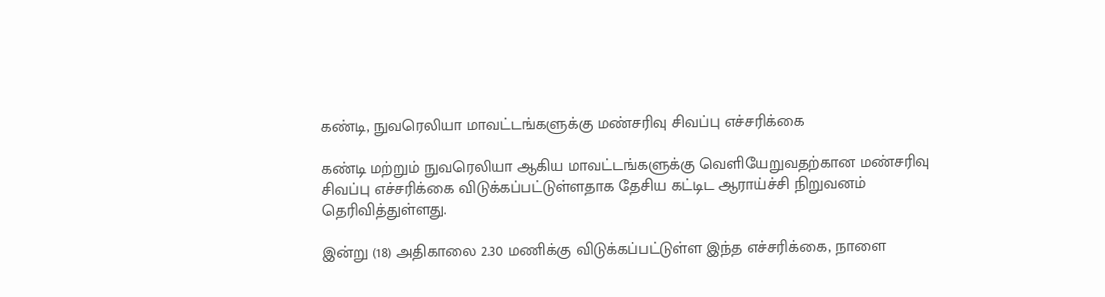கண்டி, நுவரெலியா மாவட்டங்களுக்கு மண்சரிவு சிவப்பு எச்சரிக்கை

கண்டி மற்றும் நுவரெலியா ஆகிய மாவட்டங்களுக்கு வெளியேறுவதற்கான மண்சரிவு சிவப்பு எச்சரிக்கை விடுக்கப்பட்டுள்ளதாக தேசிய கட்டிட ஆராய்ச்சி நிறுவனம் தெரிவித்துள்ளது.

இன்று (18) அதிகாலை 2.30 மணிக்கு விடுக்கப்பட்டுள்ள இந்த எச்சரிக்கை, நாளை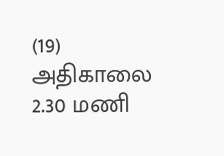(19) அதிகாலை 2.30 மணி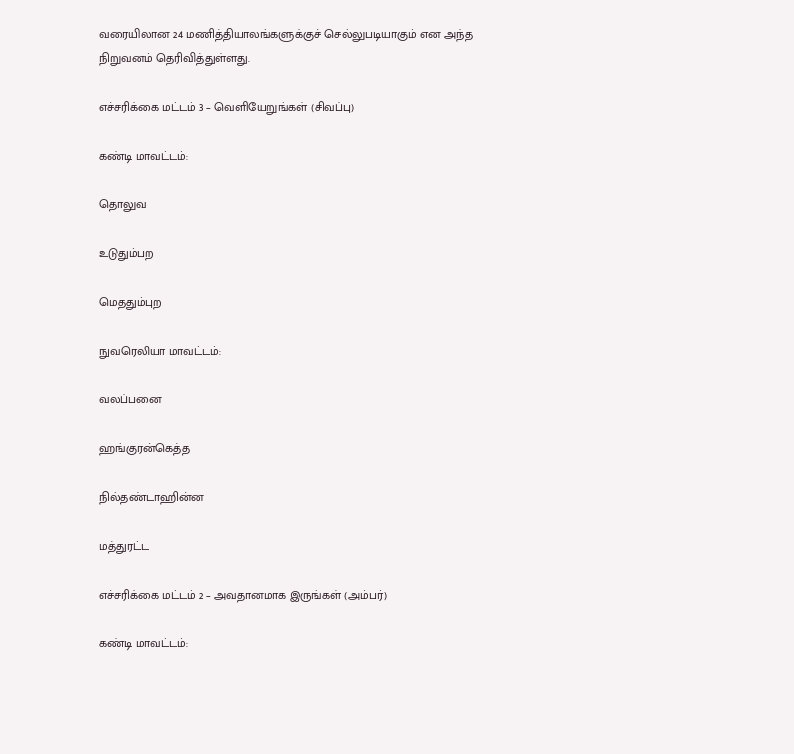வரையிலான 24 மணித்தியாலங்களுக்குச் செல்லுபடியாகும் என அந்த நிறுவனம் தெரிவித்துள்ளது.

எச்சரிக்கை மட்டம் 3 – வெளியேறுங்கள் (சிவப்பு)

கண்டி மாவட்டம்:

தொலுவ

உடுதும்பற

மெததும்புற

நுவரெலியா மாவட்டம்:

வலப்பனை

ஹங்குரன்கெத்த

நில்தண்டாஹின்ன

மத்துரட்ட

எச்சரிக்கை மட்டம் 2 – அவதானமாக இருங்கள் (அம்பர்)

கண்டி மாவட்டம்: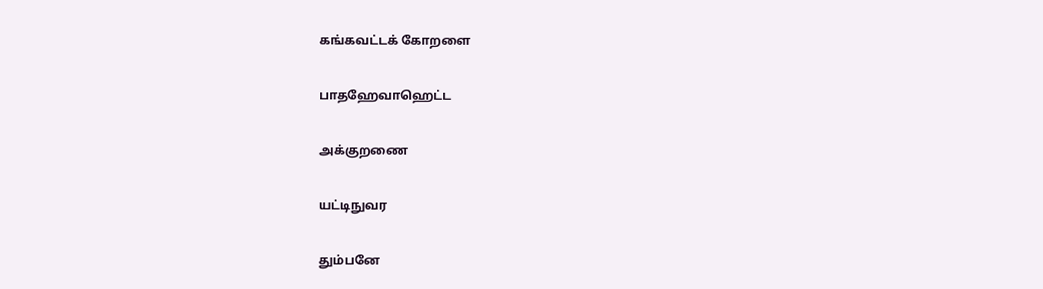கங்கவட்டக் கோறளை

பாதஹேவாஹெட்ட

அக்குறணை

யட்டிநுவர

தும்பனே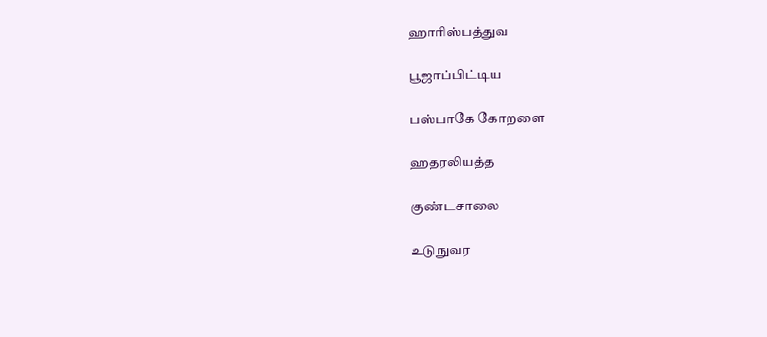ஹாரிஸ்பத்துவ

பூஜாப்பிட்டிய

பஸ்பாகே கோறளை

ஹதரலியத்த

குண்டசாலை

உடுநுவர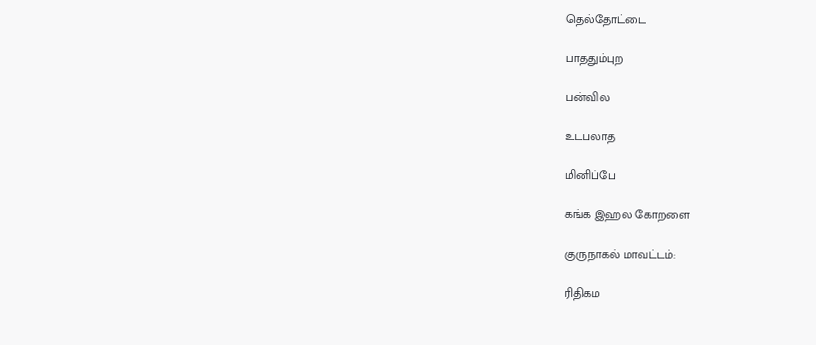தெல்தோட்டை

பாததும்புற

பன்வில

உடபலாத

மினிப்பே

கங்க இஹல கோறளை

குருநாகல் மாவட்டம்:

ரிதிகம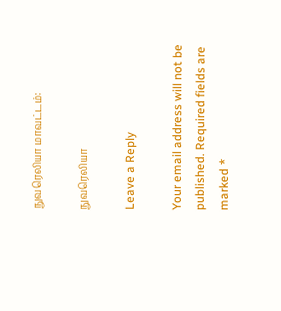நுவரெலியா மாவட்டம்:

நுவரெலியா

Leave a Reply

Your email address will not be published. Required fields are marked *